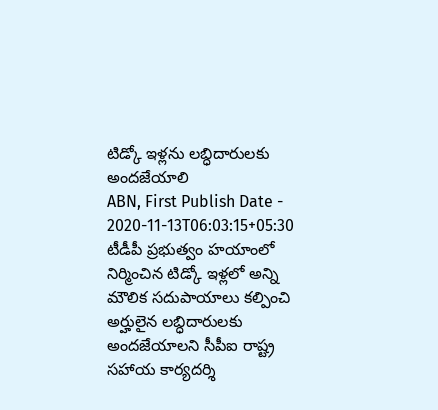టిడ్కో ఇళ్లను లబ్ధిదారులకు అందజేయాలి
ABN, First Publish Date - 2020-11-13T06:03:15+05:30
టీడీపీ ప్రభుత్వం హయాంలో నిర్మించిన టిడ్కో ఇళ్లలో అన్ని మౌలిక సదుపాయాలు కల్పించి అర్హులైన లబ్ధిదారులకు అందజేయాలని సీపీఐ రాష్ట్ర సహాయ కార్యదర్శి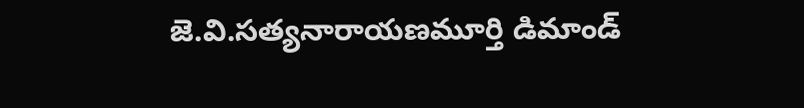జె.వి.సత్యనారాయణమూర్తి డిమాండ్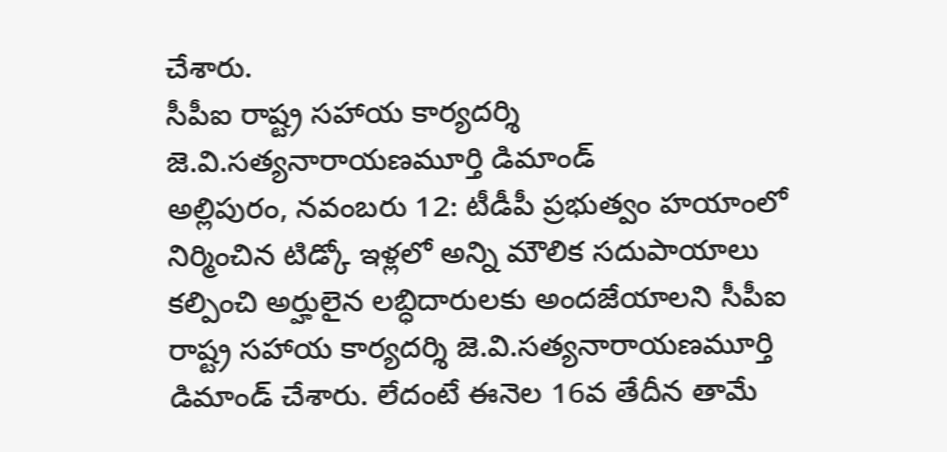చేశారు.
సీపీఐ రాష్ట్ర సహాయ కార్యదర్శి జె.వి.సత్యనారాయణమూర్తి డిమాండ్
అల్లిపురం, నవంబరు 12: టీడీపీ ప్రభుత్వం హయాంలో నిర్మించిన టిడ్కో ఇళ్లలో అన్ని మౌలిక సదుపాయాలు కల్పించి అర్హులైన లబ్ధిదారులకు అందజేయాలని సీపీఐ రాష్ట్ర సహాయ కార్యదర్శి జె.వి.సత్యనారాయణమూర్తి డిమాండ్ చేశారు. లేదంటే ఈనెల 16వ తేదీన తామే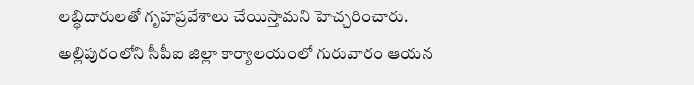లబ్ధిదారులతో గృహప్రవేశాలు చేయిస్తామని హెచ్చరించారు. అల్లిపురంలోని సీపీఐ జిల్లా కార్యాలయంలో గురువారం ఆయన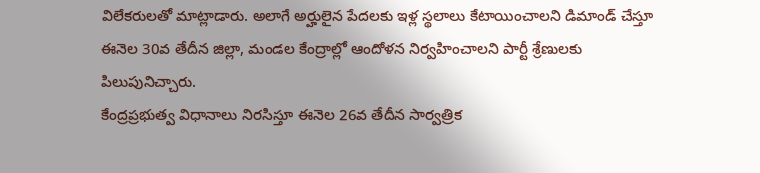విలేకరులతో మాట్లాడారు. అలాగే అర్హులైన పేదలకు ఇళ్ల స్థలాలు కేటాయించాలని డిమాండ్ చేస్తూ ఈనెల 30వ తేదీన జిల్లా, మండల కేంద్రాల్లో ఆందోళన నిర్వహించాలని పార్టీ శ్రేణులకు పిలుపునిచ్చారు.
కేంద్రప్రభుత్వ విధానాలు నిరసిస్తూ ఈనెల 26వ తేదీన సార్వత్రిక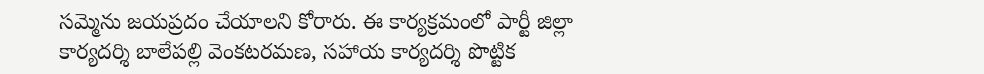సమ్మెను జయప్రదం చేయాలని కోరారు. ఈ కార్యక్రమంలో పార్టీ జిల్లా కార్యదర్శి బాలేపల్లి వెంకటరమణ, సహాయ కార్యదర్శి పొట్టిక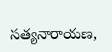సత్యనారాయణ,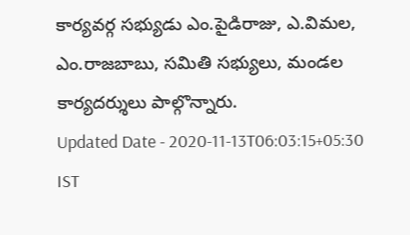కార్యవర్గ సభ్యుడు ఎం.పైడిరాజు, ఎ.విమల, ఎం.రాజబాబు, సమితి సభ్యులు, మండల కార్యదర్శులు పాల్గొన్నారు.
Updated Date - 2020-11-13T06:03:15+05:30 IST